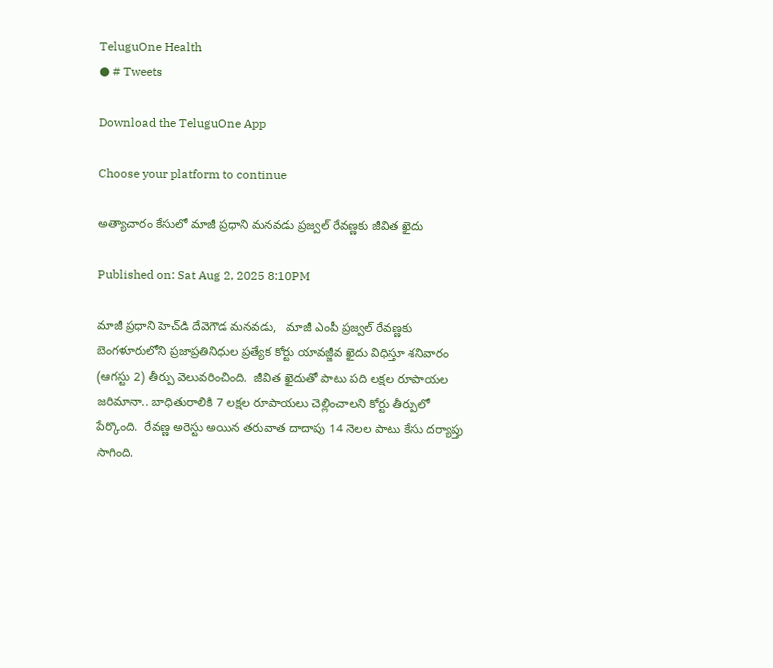TeluguOne Health
● # Tweets

Download the TeluguOne App

Choose your platform to continue

అత్యాచారం కేసులో మాజీ ప్రధాని మనవడు ప్రజ్వల్ రేవణ్ణకు జీవిత ఖైదు

Published on: Sat Aug 2, 2025 8:10PM

మాజీ ప్రధాని హెచ్‌డి దేవెగౌడ మనవడు,   మాజీ ఎంపీ ప్రజ్వల్ రేవణ్ణకు బెంగళూరులోని ప్రజాప్రతినిధుల ప్రత్యేక కోర్టు యావజ్జీవ ఖైదు విధిస్తూ శనివారం  (ఆగస్టు 2) తీర్పు వెలువరించింది.  జీవిత ఖైదుతో పాటు పది లక్షల రూపాయల జరిమానా.. బాధితురాలికి 7 లక్షల రూపాయలు చెల్లించాలని కోర్టు తీర్పులో పేర్కొంది.  రేవణ్ణ అరెస్టు అయిన తరువాత దాదాపు 14 నెలల పాటు కేసు దర్యాప్తు సాగింది.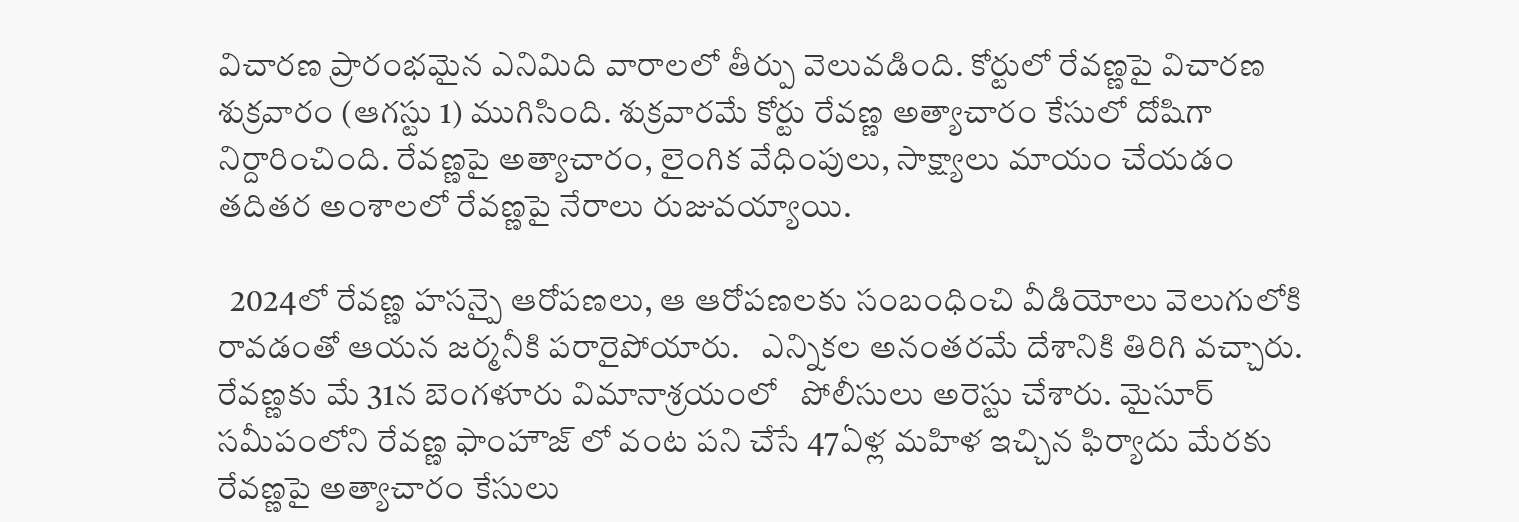విచారణ ప్రారంభమైన ఎనిమిది వారాలలో తీర్పు వెలువడింది. కోర్టులో రేవణ్ణపై విచారణ శుక్రవారం (ఆగస్టు 1) ముగిసింది. శుక్రవారమే కోర్టు రేవణ్ణ అత్యాచారం కేసులో దోషిగా నిర్దారించింది. రేవణ్ణపై అత్యాచారం, లైంగిక వేధింపులు, సాక్ష్యాలు మాయం చేయడం తదితర అంశాలలో రేవణ్ణపై నేరాలు రుజువయ్యాయి.

  2024లో రేవణ్ణ హసన్పై ఆరోపణలు, ఆ ఆరోపణలకు సంబంధించి వీడియోలు వెలుగులోకి రావడంతో ఆయన జర్మనీకి పరారైపోయారు.   ఎన్నికల అనంతరమే దేశానికి తిరిగి వచ్చారు. రేవణ్ణకు మే 31న బెంగళూరు విమానాశ్రయంలో   పోలీసులు అరెస్టు చేశారు. మైసూర్ సమీపంలోని రేవణ్ణ ఫాంహౌజ్ లో వంట పని చేసే 47ఏళ్ల మహిళ ఇచ్చిన ఫిర్యాదు మేరకు రేవణ్ణపై అత్యాచారం కేసులు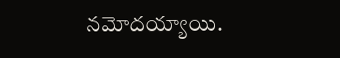నమోదయ్యాయి.